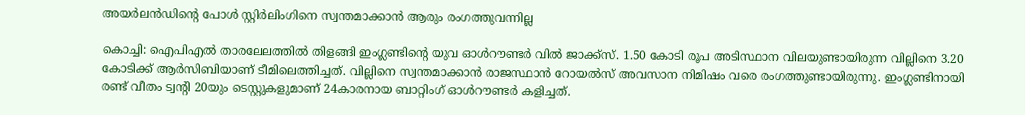അയര്‍ലന്‍ഡിന്‍റെ പോള്‍ സ്റ്റിര്‍ലിംഗിനെ സ്വന്തമാക്കാന്‍ ആരും രംഗത്തുവന്നില്ല

കൊച്ചി: ഐപിഎല്‍ താരലേലത്തില്‍ തിളങ്ങി ഇംഗ്ലണ്ടിന്‍റെ യുവ ഓള്‍റൗണ്ടര്‍ വില്‍ ജാക്ക്‌സ്. 1.50 കോടി രൂപ അടിസ്ഥാന വിലയുണ്ടായിരുന്ന വില്ലിനെ 3.20 കോടിക്ക് ആര്‍സിബിയാണ് ടീമിലെത്തിച്ചത്. വില്ലിനെ സ്വന്തമാക്കാന്‍ രാജസ്ഥാന്‍ റോയല്‍സ് അവസാന നിമിഷം വരെ രംഗത്തുണ്ടായിരുന്നു. ഇംഗ്ലണ്ടിനായി രണ്ട് വീതം ട്വന്‍റി 20യും ടെസ്റ്റുകളുമാണ് 24കാരനായ ബാറ്റിംഗ് ഓള്‍റൗണ്ടര്‍ കളിച്ചത്.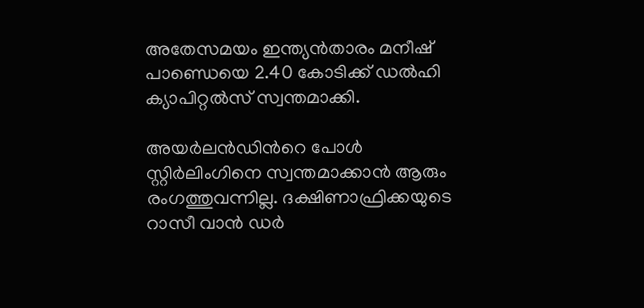അതേസമയം ഇന്ത്യന്‍താരം മനീഷ് പാണ്ഡെയെ 2.40 കോടിക്ക് ഡല്‍ഹി ക്യാപിറ്റല്‍സ് സ്വന്തമാക്കി.

അയര്‍ലന്‍ഡിന്‍റെ പോള്‍ സ്റ്റിര്‍ലിംഗിനെ സ്വന്തമാക്കാന്‍ ആരും രംഗത്തുവന്നില്ല. ദക്ഷിണാഫ്രിക്കയുടെ റാസീ വാന്‍ ഡര്‍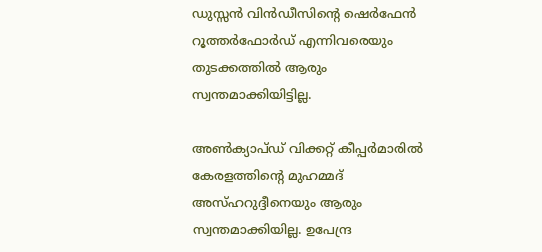ഡുസ്സന്‍ വിന്‍ഡീസിന്‍റെ ഷെര്‍ഫേന്‍ റൂത്തര്‍ഫോര്‍ഡ് എന്നിവരെയും തുടക്കത്തില്‍ ആരും സ്വന്തമാക്കിയിട്ടില്ല.

അണ്‍ക്യാപ്‌ഡ് വിക്കറ്റ് കീപ്പര്‍മാരില്‍ കേരളത്തിന്‍റെ മുഹമ്മദ് അസ്‌ഹറുദ്ദീനെയും ആരും സ്വന്തമാക്കിയില്ല. ഉപേന്ദ്ര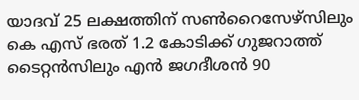യാദവ് 25 ലക്ഷത്തിന് സണ്‍റൈസേഴ്‌സിലും കെ എസ് ഭരത് 1.2 കോടിക്ക് ഗുജറാത്ത് ടൈറ്റന്‍സിലും എന്‍ ജഗദീശന്‍ 90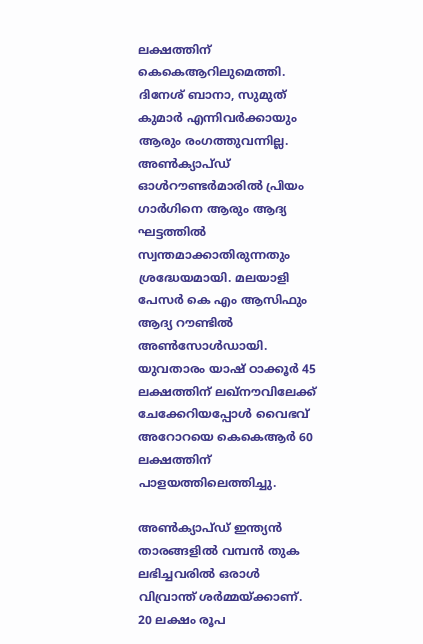ലക്ഷത്തിന് കെകെആറിലുമെത്തി. ദിനേശ് ബാനാ, സുമുത് കുമാര്‍ എന്നിവര്‍ക്കായും ആരും രംഗത്തുവന്നില്ല. അണ്‍ക്യാപ്‌ഡ് ഓള്‍റൗണ്ടര്‍മാരില്‍ പ്രിയം ഗാര്‍ഗിനെ ആരും ആദ്യ ഘട്ടത്തില്‍ സ്വന്തമാക്കാതിരുന്നതും ശ്രദ്ധേയമായി. മലയാളി പേസര്‍ കെ എം ആസിഫും ആദ്യ റൗണ്ടില്‍ അണ്‍സോള്‍ഡായി. യുവതാരം യാഷ് ഠാക്കൂര്‍ 45 ലക്ഷത്തിന് ലഖ്‌നൗവിലേക്ക് ചേക്കേറിയപ്പോള്‍ വൈഭവ് അറോറയെ കെകെആര്‍ 60 ലക്ഷത്തിന് പാളയത്തിലെത്തിച്ചു.

അണ്‍ക്യാപ്‌ഡ് ഇന്ത്യന്‍ താരങ്ങളില്‍ വമ്പന്‍ തുക ലഭിച്ചവരില്‍ ഒരാള്‍ വിവ്രാന്ത് ശര്‍മ്മയ്‌ക്കാണ്. 20 ലക്ഷം രൂപ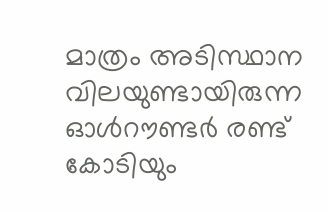മാത്രം അടിസ്ഥാന വിലയുണ്ടായിരുന്ന ഓള്‍റൗണ്ടര്‍ രണ്ട് കോടിയും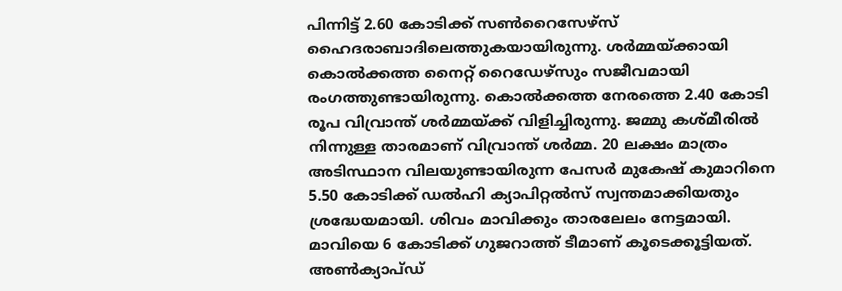പിന്നിട്ട് 2.60 കോടിക്ക് സണ്‍റൈസേഴ്‌സ് ഹൈദരാബാദിലെത്തുകയായിരുന്നു. ശര്‍മ്മയ്ക്കായി കൊല്‍ക്കത്ത നൈറ്റ് റൈഡേഴ്‌സും സജീവമായി രംഗത്തുണ്ടായിരുന്നു. കൊല്‍ക്കത്ത നേരത്തെ 2.40 കോടി രൂപ വിവ്രാന്ത് ശര്‍മ്മയ്ക്ക് വിളിച്ചിരുന്നു. ജമ്മു കശ്‌മീരില്‍ നിന്നുള്ള താരമാണ് വിവ്രാന്ത് ശര്‍മ്മ. 20 ലക്ഷം മാത്രം അടിസ്ഥാന വിലയുണ്ടായിരുന്ന പേസര്‍ മുകേഷ് കുമാറിനെ 5.50 കോടിക്ക് ഡല്‍ഹി ക്യാപിറ്റല്‍സ് സ്വന്തമാക്കിയതും ശ്രദ്ധേയമായി. ശിവം മാവിക്കും താരലേലം നേട്ടമായി. മാവിയെ 6 കോടിക്ക് ഗുജറാത്ത് ടീമാണ് കൂടെക്കൂട്ടിയത്. അണ്‍ക്യാപ്‌ഡ്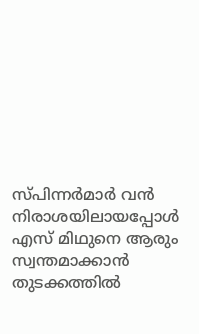സ്‌പിന്നര്‍മാര്‍ വന്‍ നിരാശയിലായപ്പോള്‍ എസ് മിഥുനെ ആരും സ്വന്തമാക്കാന്‍ തുടക്കത്തില്‍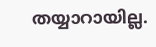തയ്യാറായില്ല.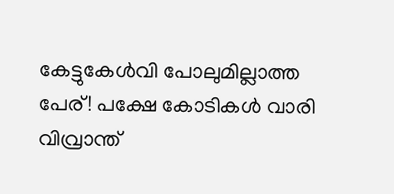കേട്ടുകേള്‍വി പോലുമില്ലാത്ത പേര്! പക്ഷേ കോടികള്‍ വാരി വിവ്രാന്ത്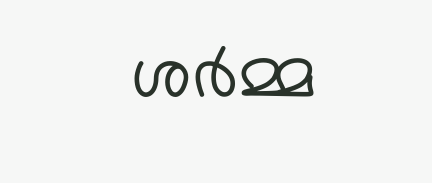ശര്‍മ്മ